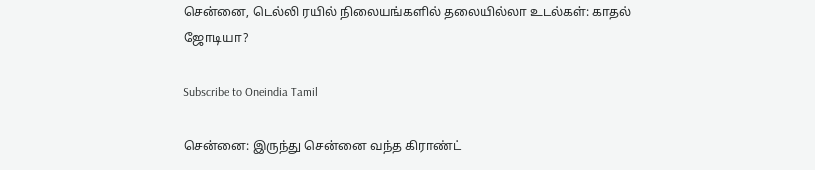சென்னை, டெல்லி ரயில் நிலையங்களில் தலையில்லா உடல்கள்: காதல் ஜோடியா?

Subscribe to Oneindia Tamil

சென்னை: இருந்து சென்னை வந்த கிராண்ட்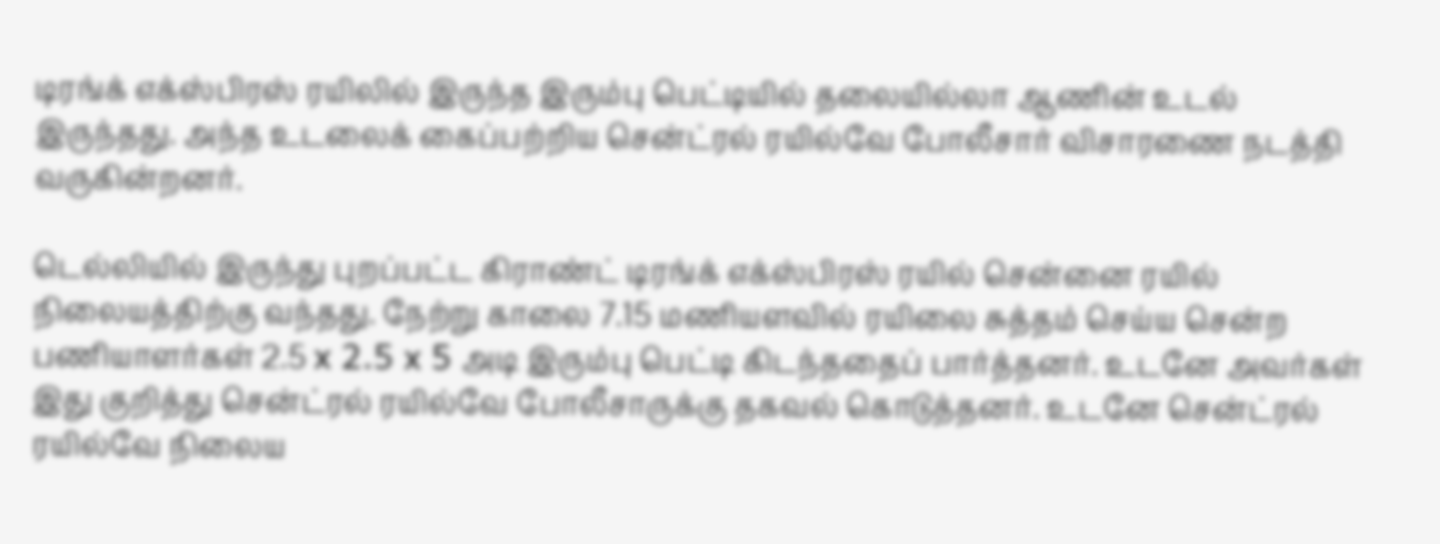டிரங்க் எக்ஸ்பிரஸ் ரயிலில் இருந்த இரும்பு பெட்டியில் தலையில்லா ஆணின் உடல் இருந்தது. அந்த உடலைக் கைப்பற்றிய சென்ட்ரல் ரயில்வே போலீசார் விசாரணை நடத்தி வருகின்றனர்.

டெல்லியில் இருந்து புறப்பட்ட கிராண்ட் டிரங்க் எக்ஸ்பிரஸ் ரயில் சென்னை ரயில் நிலையத்திற்கு வந்தது. நேற்று காலை 7.15 மணியளவில் ரயிலை சுத்தம் செய்ய சென்ற பணியாளர்கள் 2.5 x 2.5 x 5 அடி இரும்பு பெட்டி கிடந்ததைப் பார்த்தனர். உடனே அவர்கள் இது குறித்து சென்ட்ரல் ரயில்வே போலீசாருக்கு தகவல் கொடுத்தனர். உடனே சென்ட்ரல் ரயில்வே நிலைய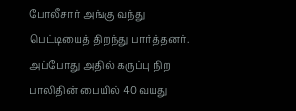போலீசார் அங்கு வந்து பெட்டியைத் திறந்து பார்த்தனர். அப்போது அதில் கருப்பு நிற பாலிதின் பையில் 40 வயது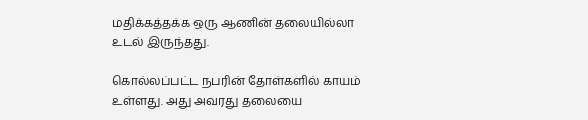மதிக்கத்தக்க ஒரு ஆணின் தலையில்லா உடல் இருந்தது.

கொல்லப்பட்ட நபரின் தோள்களில் காயம் உள்ளது. அது அவரது தலையை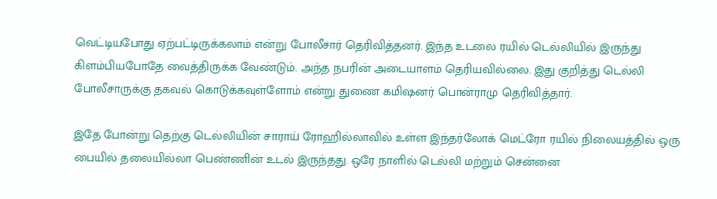வெட்டியபோது ஏற்பட்டிருக்கலாம் என்று போலீசார் தெரிவித்தனர். இந்த உடலை ரயில் டெல்லியில் இருந்து கிளம்பியபோதே வைத்திருக்க வேண்டும். அந்த நபரின் அடையாளம் தெரியவில்லை. இது குறித்து டெல்லி போலீசாருக்கு தகவல் கொடுக்கவுள்ளோம் என்று துணை கமிஷனர் பொன்ராமு தெரிவித்தார்.

இதே போன்று தெற்கு டெல்லியின் சாராய் ரோஹில்லாவில் உள்ள இந்தர்லோக் மெட்ரோ ரயில் நிலையத்தில் ஒரு பையில் தலையில்லா பெண்ணின் உடல் இருந்தது. ஒரே நாளில் டெல்லி மற்றும் சென்னை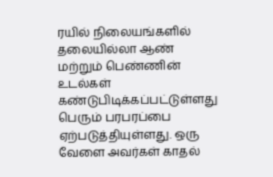ரயில் நிலையங்களில் தலையில்லா ஆண் மற்றும் பெண்ணின் உடல்கள் கண்டுபிடிக்கப்பட்டுள்ளது பெரும் பரபரப்பை ஏற்படுத்தியுள்ளது. ஒரு வேளை அவர்கள் காதல்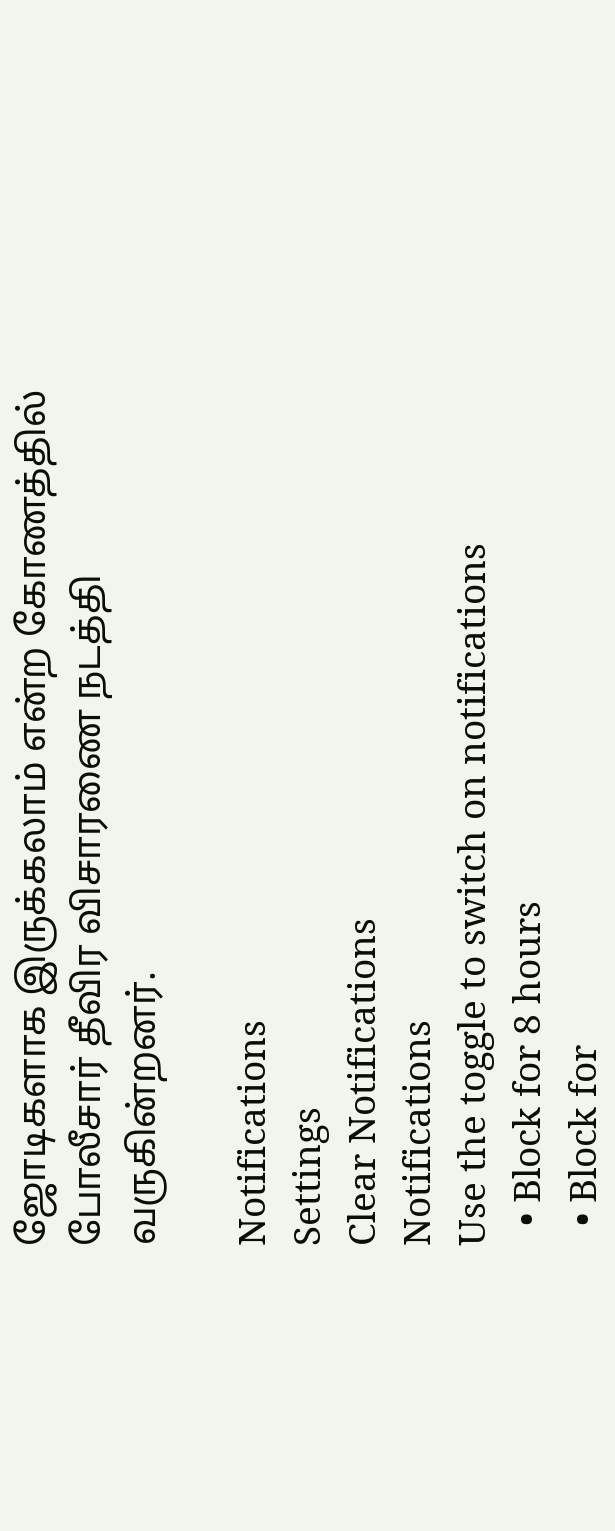ஜோடிகளாக இருக்கலாம் என்ற கோணத்தில் போலீசார் தீவிர விசாரணை நடத்தி வருகின்றனர்.

Notifications
Settings
Clear Notifications
Notifications
Use the toggle to switch on notifications
  • Block for 8 hours
  • Block for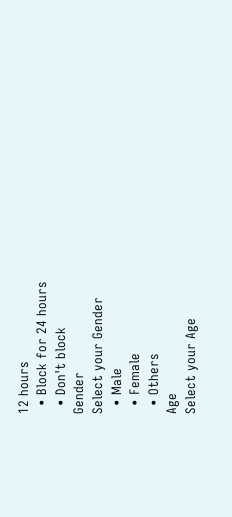12 hours
  • Block for 24 hours
  • Don't block
Gender
Select your Gender
  • Male
  • Female
  • Others
Age
Select your Age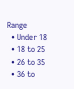Range
  • Under 18
  • 18 to 25
  • 26 to 35
  • 36 to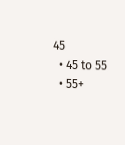45
  • 45 to 55
  • 55+